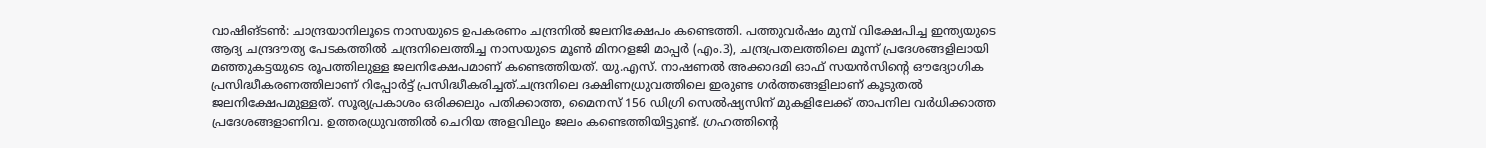വാഷിങ്ടൺ: ചാന്ദ്രയാനിലൂടെ നാസയുടെ ഉപകരണം ചന്ദ്രനിൽ ജലനിക്ഷേപം കണ്ടെത്തി. പത്തുവർഷം മുമ്പ് വിക്ഷേപിച്ച ഇന്ത്യയുടെ ആദ്യ ചന്ദ്രദൗത്യ പേടകത്തിൽ ചന്ദ്രനിലെത്തിച്ച നാസയുടെ മൂൺ മിനറളജി മാപ്പർ (എം.3), ചന്ദ്രപ്രതലത്തിലെ മൂന്ന് പ്രദേശങ്ങളിലായി മഞ്ഞുകട്ടയുടെ രൂപത്തിലുള്ള ജലനിക്ഷേപമാണ് കണ്ടെത്തിയത്. യു.എസ്. നാഷണൽ അക്കാദമി ഓഫ് സയൻസിന്റെ ഔദ്യോഗിക പ്രസിദ്ധീകരണത്തിലാണ് റിപ്പോർട്ട് പ്രസിദ്ധീകരിച്ചത്.ചന്ദ്രനിലെ ദക്ഷിണധ്രുവത്തിലെ ഇരുണ്ട ഗർത്തങ്ങളിലാണ് കൂടുതൽ ജലനിക്ഷേപമുള്ളത്. സൂര്യപ്രകാശം ഒരിക്കലും പതിക്കാത്ത, മൈനസ് 156 ഡിഗ്രി സെൽഷ്യസിന് മുകളിലേക്ക് താപനില വർധിക്കാത്ത പ്രദേശങ്ങളാണിവ. ഉത്തരധ്രുവത്തിൽ ചെറിയ അളവിലും ജലം കണ്ടെത്തിയിട്ടുണ്ട്. ഗ്രഹത്തിന്റെ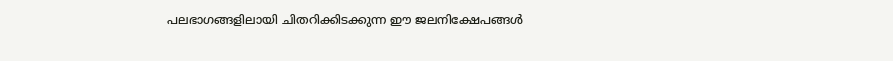പലഭാഗങ്ങളിലായി ചിതറിക്കിടക്കുന്ന ഈ ജലനിക്ഷേപങ്ങൾ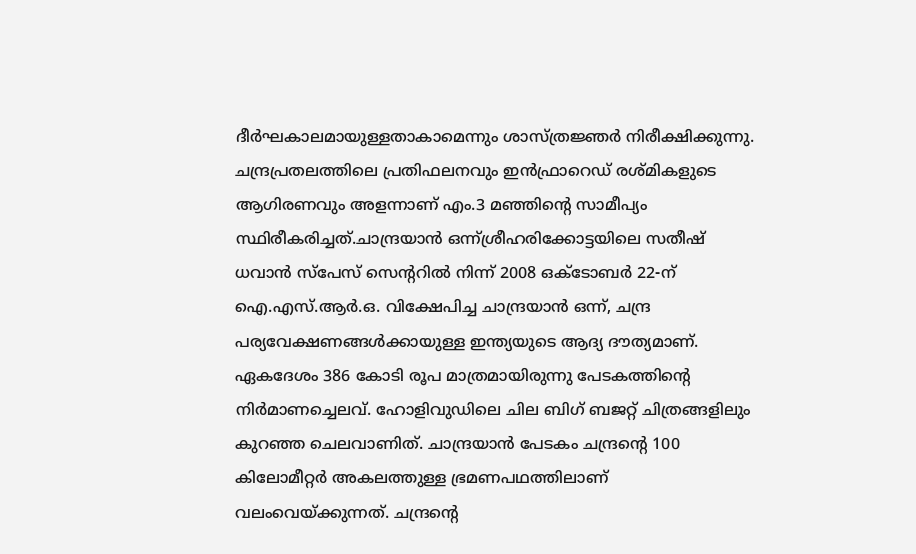ദീർഘകാലമായുള്ളതാകാമെന്നും ശാസ്ത്രജ്ഞർ നിരീക്ഷിക്കുന്നു. ചന്ദ്രപ്രതലത്തിലെ പ്രതിഫലനവും ഇൻഫ്രാറെഡ് രശ്മികളുടെ ആഗിരണവും അളന്നാണ് എം.3 മഞ്ഞിന്റെ സാമീപ്യം സ്ഥിരീകരിച്ചത്.ചാന്ദ്രയാൻ ഒന്ന്ശ്രീഹരിക്കോട്ടയിലെ സതീഷ് ധവാൻ സ്പേസ് സെന്ററിൽ നിന്ന് 2008 ഒക്ടോബർ 22-ന് ഐ.എസ്.ആർ.ഒ. വിക്ഷേപിച്ച ചാന്ദ്രയാൻ ഒന്ന്, ചന്ദ്ര പര്യവേക്ഷണങ്ങൾക്കായുള്ള ഇന്ത്യയുടെ ആദ്യ ദൗത്യമാണ്. ഏകദേശം 386 കോടി രൂപ മാത്രമായിരുന്നു പേടകത്തിന്റെ നിർമാണച്ചെലവ്. ഹോളിവുഡിലെ ചില ബിഗ് ബജറ്റ് ചിത്രങ്ങളിലും കുറഞ്ഞ ചെലവാണിത്. ചാന്ദ്രയാൻ പേടകം ചന്ദ്രന്റെ 100 കിലോമീറ്റർ അകലത്തുള്ള ഭ്രമണപഥത്തിലാണ് വലംവെയ്ക്കുന്നത്. ചന്ദ്രന്റെ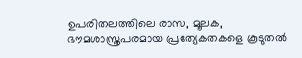ഉപരിതലത്തിലെ രാസ, മൂലക, ഭൗമശാസ്ത്രപരമായ പ്രത്യേകതകളെ കൂടുതൽ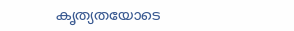കൃത്യതയോടെ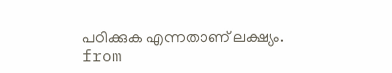പഠിക്കുക എന്നതാണ് ലക്ഷ്യം.
from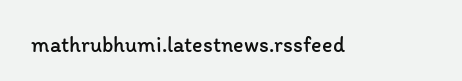mathrubhumi.latestnews.rssfeed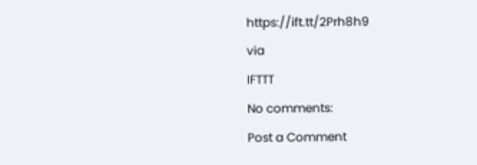https://ift.tt/2Prh8h9
via
IFTTT
No comments:
Post a Comment